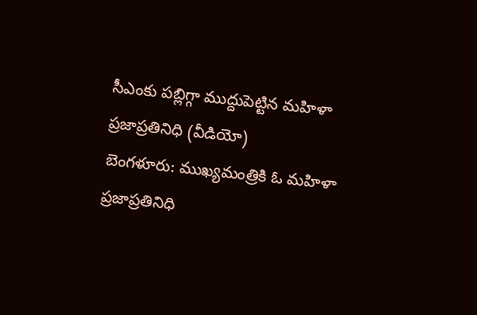సీఎంకు పబ్లిగ్గా ముద్దుపెట్టిన మహిళా ప్రజాప్రతినిధి (వీడియో)
బెంగళూరు: ముఖ్యమంత్రికి ఓ మహిళా ప్రజాప్రతినిధి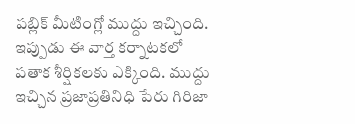పబ్లిక్ మీటింగ్లో ముద్దు ఇచ్చింది. ఇప్పుడు ఈ వార్త కర్నాటకలో పతాక శీర్షికలకు ఎక్కింది. ముద్దు ఇచ్చిన ప్రజాప్రతినిధి పేరు గిరిజా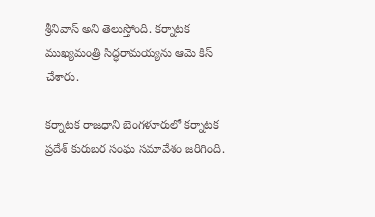శ్రీనివాస్ అని తెలుస్తోంది. కర్నాటక ముఖ్యమంత్రి సిద్ధరామయ్యను ఆమె కిస్ చేశారు.

కర్నాటక రాజధాని బెంగళూరులో కర్నాటక ప్రదేశ్ కురుబర సంఘ సమావేశం జరిగింది.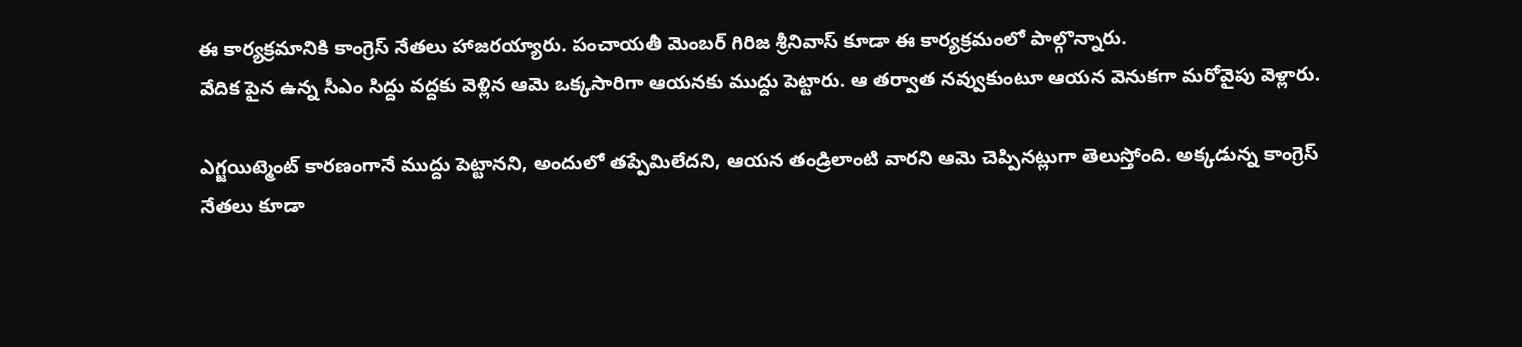ఈ కార్యక్రమానికి కాంగ్రెస్ నేతలు హాజరయ్యారు. పంచాయతీ మెంబర్ గిరిజ శ్రీనివాస్ కూడా ఈ కార్యక్రమంలో పాల్గొన్నారు.
వేదిక పైన ఉన్న సీఎం సిద్దు వద్దకు వెళ్లిన ఆమె ఒక్కసారిగా ఆయనకు ముద్దు పెట్టారు. ఆ తర్వాత నవ్వుకుంటూ ఆయన వెనుకగా మరోవైపు వెళ్లారు.

ఎగ్జయిట్మెంట్ కారణంగానే ముద్దు పెట్టానని, అందులో తప్పేమిలేదని, ఆయన తండ్రిలాంటి వారని ఆమె చెప్పినట్లుగా తెలుస్తోంది. అక్కడున్న కాంగ్రెస్ నేతలు కూడా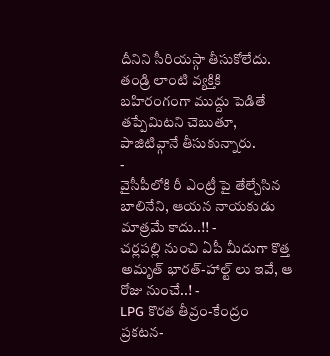దీనిని సీరియస్గా తీసుకోలేదు. తండ్రి లాంటి వ్యక్తికి బహిరంగంగా ముద్దు పెడితే తప్పేమిటని చెబుతూ, పాజిటివ్గానే తీసుకున్నారు.
-
వైసీపీలోకి రీ ఎంట్రీ పై తేల్చేసిన బాలినేని, ఆయన నాయకుడు మాత్రమే కాదు..!! -
చర్లపల్లి నుంచి ఏపీ మీదుగా కొత్త అమృత్ భారత్-హాల్ట్ లు ఇవే, ఆ రోజు నుంచే..! -
LPG కొరత తీవ్రం-కేంద్రం ప్రకటన-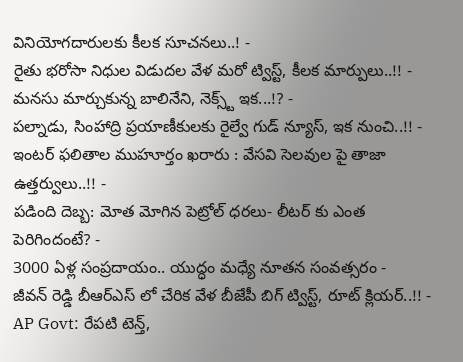వినియోగదారులకు కీలక సూచనలు..! -
రైతు భరోసా నిధుల విడుదల వేళ మరో ట్విస్ట్, కీలక మార్పులు..!! -
మనసు మార్చుకున్న బాలినేని, నెక్స్ట్ ఇక...!? -
పల్నాడు, సింహాద్రి ప్రయాణీకులకు రైల్వే గుడ్ న్యూస్, ఇక నుంచి..!! -
ఇంటర్ ఫలితాల ముహూర్తం ఖరారు : వేసవి సెలవుల పై తాజా ఉత్తర్వులు..!! -
పడింది దెబ్బ: మోత మోగిన పెట్రోల్ ధరలు- లీటర్ కు ఎంత పెరిగిందంటే? -
3000 ఏళ్ల సంప్రదాయం.. యుద్ధం మధ్యే నూతన సంవత్సరం -
జీవన్ రెడ్డి బీఆర్ఎస్ లో చేరిక వేళ బీజేపీ బిగ్ ట్విస్ట్, రూట్ క్లియర్..!! -
AP Govt: రేపటి టెన్త్,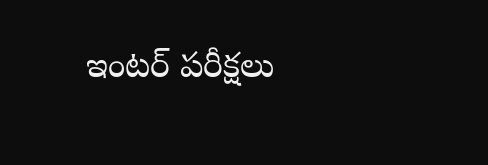ఇంటర్ పరీక్షలు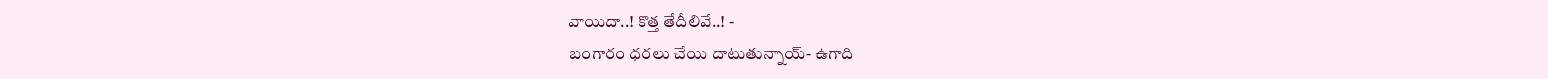వాయిదా..! కొత్త తేదీలివే..! -
బంగారం ధరలు చేయి దాటుతున్నాయ్- ఉగాది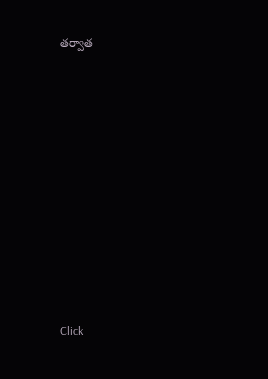తర్వాత












Click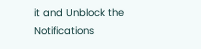it and Unblock the Notifications